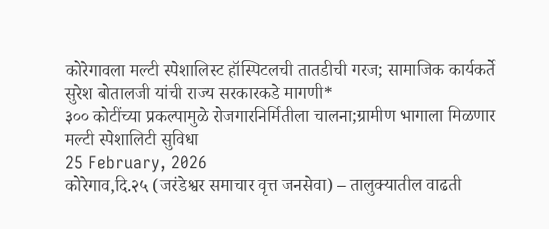कोरेगावला मल्टी स्पेशालिस्ट हॉस्पिटलची तातडीची गरज; सामाजिक कार्यकर्ते सुरेश बोतालजी यांची राज्य सरकारकडे मागणी*
३०० कोटींच्या प्रकल्पामुळे रोजगारनिर्मितीला चालना;ग्रामीण भागाला मिळणार मल्टी स्पेशालिटी सुविधा
25 February, 2026
कोरेगाव,दि.२५ (जरंडेश्वर समाचार वृत्त जनसेवा) – तालुक्यातील वाढती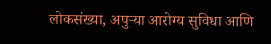लोकसंख्या, अपुऱ्या आरोग्य सुविधा आणि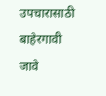उपचारासाठी बाहेरगावी जावे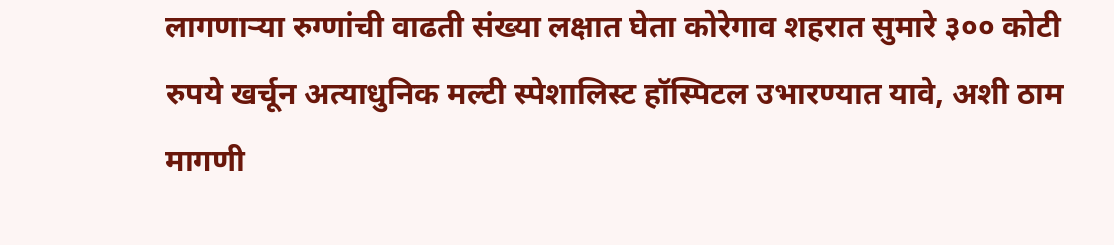लागणाऱ्या रुग्णांची वाढती संख्या लक्षात घेता कोरेगाव शहरात सुमारे ३०० कोटी रुपये खर्चून अत्याधुनिक मल्टी स्पेशालिस्ट हॉस्पिटल उभारण्यात यावे, अशी ठाम मागणी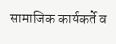सामाजिक कार्यकर्ते व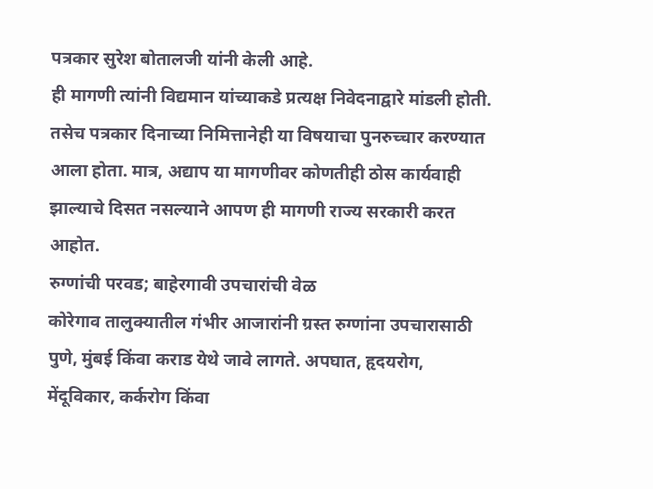पत्रकार सुरेश बोतालजी यांनी केली आहे.
ही मागणी त्यांनी विद्यमान यांच्याकडे प्रत्यक्ष निवेदनाद्वारे मांडली होती. तसेच पत्रकार दिनाच्या निमित्तानेही या विषयाचा पुनरुच्चार करण्यात आला होता. मात्र, अद्याप या मागणीवर कोणतीही ठोस कार्यवाही झाल्याचे दिसत नसल्याने आपण ही मागणी राज्य सरकारी करत आहोत.
रुग्णांची परवड; बाहेरगावी उपचारांची वेळ
कोरेगाव तालुक्यातील गंभीर आजारांनी ग्रस्त रुग्णांना उपचारासाठी पुणे, मुंबई किंवा कराड येथे जावे लागते. अपघात, हृदयरोग, मेंदूविकार, कर्करोग किंवा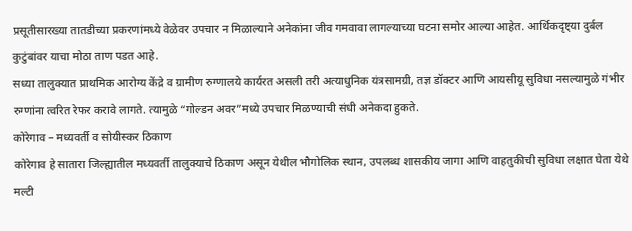प्रसूतीसारख्या तातडीच्या प्रकरणांमध्ये वेळेवर उपचार न मिळाल्याने अनेकांना जीव गमवावा लागल्याच्या घटना समोर आल्या आहेत. आर्थिकदृष्ट्या दुर्बल कुटुंबांवर याचा मोठा ताण पडत आहे.
सध्या तालुक्यात प्राथमिक आरोग्य केंद्रे व ग्रामीण रुग्णालये कार्यरत असली तरी अत्याधुनिक यंत्रसामग्री, तज्ञ डॉक्टर आणि आयसीयू सुविधा नसल्यामुळे गंभीर रुग्णांना त्वरित रेफर करावे लागते. त्यामुळे “गोल्डन अवर”मध्ये उपचार मिळण्याची संधी अनेकदा हुकते.
कोरेगाव – मध्यवर्ती व सोयीस्कर ठिकाण
कोरेगाव हे सातारा जिल्ह्यातील मध्यवर्ती तालुक्याचे ठिकाण असून येथील भौगोलिक स्थान, उपलब्ध शासकीय जागा आणि वाहतुकीची सुविधा लक्षात घेता येथे मल्टी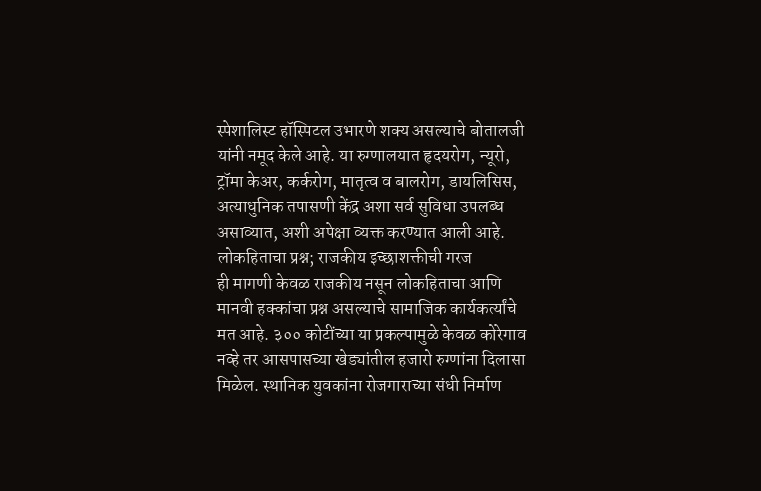स्पेशालिस्ट हॉस्पिटल उभारणे शक्य असल्याचे बोतालजी यांनी नमूद केले आहे. या रुग्णालयात हृदयरोग, न्यूरो, ट्रॉमा केअर, कर्करोग, मातृत्व व बालरोग, डायलिसिस, अत्याधुनिक तपासणी केंद्र अशा सर्व सुविधा उपलब्ध असाव्यात, अशी अपेक्षा व्यक्त करण्यात आली आहे.
लोकहिताचा प्रश्न; राजकीय इच्छाशक्तीची गरज
ही मागणी केवळ राजकीय नसून लोकहिताचा आणि मानवी हक्कांचा प्रश्न असल्याचे सामाजिक कार्यकर्त्यांचे मत आहे. ३०० कोटींच्या या प्रकल्पामुळे केवळ कोरेगाव नव्हे तर आसपासच्या खेड्यांतील हजारो रुग्णांना दिलासा मिळेल. स्थानिक युवकांना रोजगाराच्या संधी निर्माण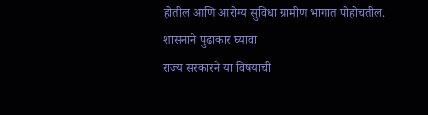होतील आणि आरोग्य सुविधा ग्रामीण भागात पोहोचतील.
शासनाने पुढाकार घ्यावा
राज्य सरकारने या विषयाची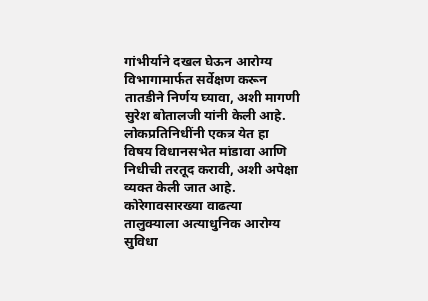गांभीर्याने दखल घेऊन आरोग्य विभागामार्फत सर्वेक्षण करून तातडीने निर्णय घ्यावा, अशी मागणी सुरेश बोतालजी यांनी केली आहे. लोकप्रतिनिधींनी एकत्र येत हा विषय विधानसभेत मांडावा आणि निधीची तरतूद करावी, अशी अपेक्षा व्यक्त केली जात आहे.
कोरेगावसारख्या वाढत्या तालुक्याला अत्याधुनिक आरोग्य सुविधा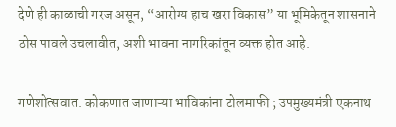देणे ही काळाची गरज असून, “आरोग्य हाच खरा विकास” या भूमिकेतून शासनाने ठोस पावले उचलावीत, अशी भावना नागरिकांतून व्यक्त होत आहे.

गणेशोत्सवात. कोकणात जाणाऱ्या भाविकांना टोलमाफी ; उपमुख्यमंत्री एकनाथ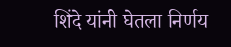शिंदे यांनी घेतला निर्णय